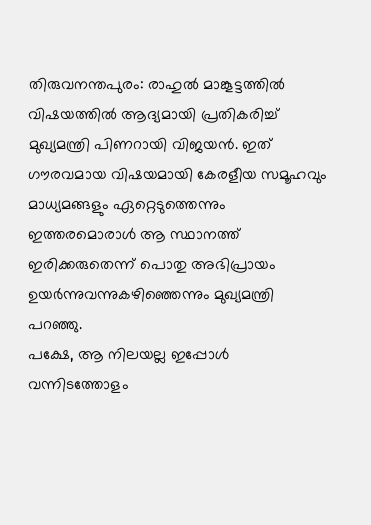തിരുവനന്തപുരം: രാഹുൽ മാങ്കൂട്ടത്തിൽ വിഷയത്തിൽ ആദ്യമായി പ്രതികരിച്ച് മുഖ്യമന്ത്രി പിണറായി വിജയൻ. ഇത് ഗൗരവമായ വിഷയമായി കേരളീയ സമൂഹവും മാധ്യമങ്ങളും ഏറ്റെടുത്തെന്നും ഇത്തരമൊരാൾ ആ സ്ഥാനത്ത് ഇരിക്കരുതെന്ന് പൊതു അഭിപ്രായം ഉയർന്നുവന്നുകഴിഞ്ഞെന്നും മുഖ്യമന്ത്രി പറഞ്ഞു.
പക്ഷേ, ആ നിലയല്ല ഇപ്പോൾ വന്നിടത്തോളം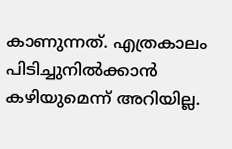കാണുന്നത്. എത്രകാലം പിടിച്ചുനിൽക്കാൻ കഴിയുമെന്ന് അറിയില്ല.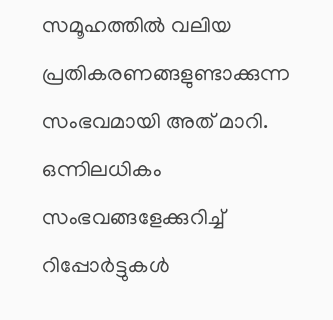സമൂഹത്തിൽ വലിയ പ്രതികരണങ്ങളുണ്ടാക്കുന്ന സംഭവമായി അത് മാറി. ഒന്നിലധികം സംഭവങ്ങളേക്കുറിച്ച് റിപ്പോർട്ടുകൾ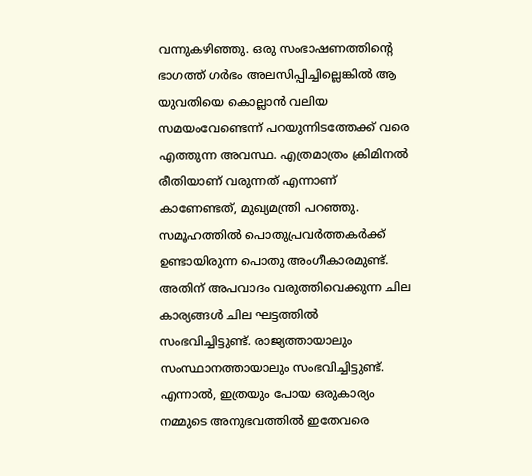വന്നുകഴിഞ്ഞു. ഒരു സംഭാഷണത്തിന്റെ ഭാഗത്ത് ഗർഭം അലസിപ്പിച്ചില്ലെങ്കിൽ ആ യുവതിയെ കൊല്ലാൻ വലിയ സമയംവേണ്ടെന്ന് പറയുന്നിടത്തേക്ക് വരെ എത്തുന്ന അവസ്ഥ. എത്രമാത്രം ക്രിമിനൽ രീതിയാണ് വരുന്നത് എന്നാണ് കാണേണ്ടത്, മുഖ്യമന്ത്രി പറഞ്ഞു.
സമൂഹത്തിൽ പൊതുപ്രവർത്തകർക്ക് ഉണ്ടായിരുന്ന പൊതു അംഗീകാരമുണ്ട്. അതിന് അപവാദം വരുത്തിവെക്കുന്ന ചില കാര്യങ്ങൾ ചില ഘട്ടത്തിൽ സംഭവിച്ചിട്ടുണ്ട്. രാജ്യത്തായാലും സംസ്ഥാനത്തായാലും സംഭവിച്ചിട്ടുണ്ട്. എന്നാൽ, ഇത്രയും പോയ ഒരുകാര്യം നമ്മുടെ അനുഭവത്തിൽ ഇതേവരെ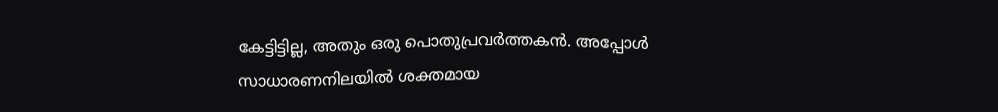കേട്ടിട്ടില്ല, അതും ഒരു പൊതുപ്രവർത്തകൻ. അപ്പോൾ സാധാരണനിലയിൽ ശക്തമായ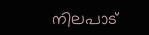നിലപാട്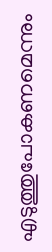എടുത്തുപോകണമെന്നും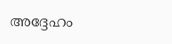അദ്ദേഹം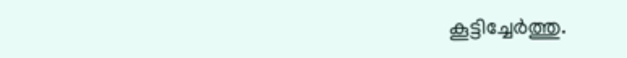കൂട്ടിച്ചേർത്തു.